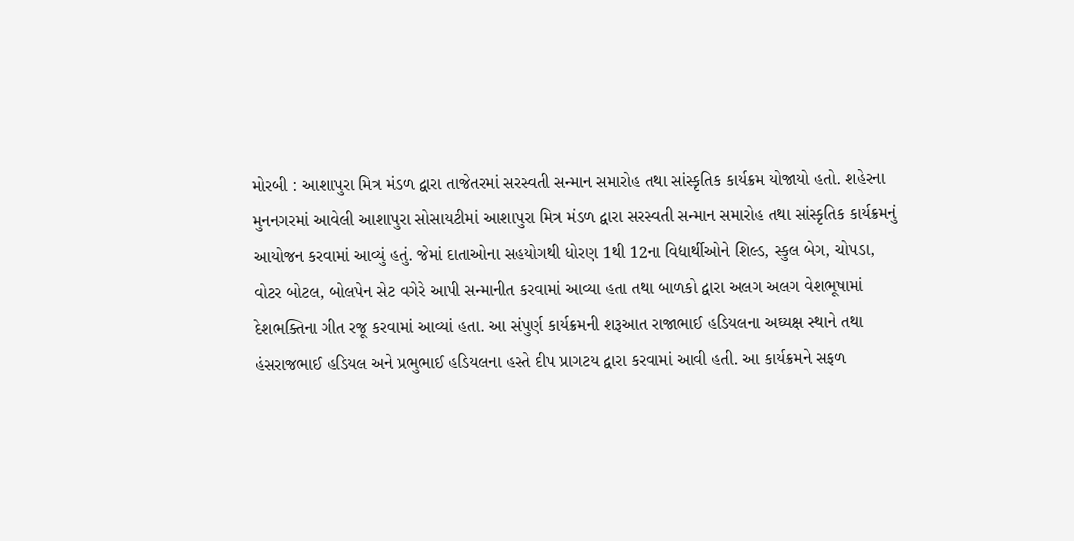મોરબી : આશાપુરા મિત્ર મંડળ દ્વારા તાજેતરમાં સરસ્વતી સન્માન સમારોહ તથા સાંસ્કૃતિક કાર્યક્રમ યોજાયો હતો. શહેરના મુનનગરમાં આવેલી આશાપુરા સોસાયટીમાં આશાપુરા મિત્ર મંડળ દ્વારા સરસ્વતી સન્માન સમારોહ તથા સાંસ્કૃતિક કાર્યક્રમનું આયોજન કરવામાં આવ્યું હતું. જેમાં દાતાઓના સહયોગથી ધોરણ 1થી 12ના વિદ્યાર્થીઓને શિલ્ડ, સ્કુલ બેગ, ચોપડા, વોટર બોટલ, બોલપેન સેટ વગેરે આપી સન્માનીત કરવામાં આવ્યા હતા તથા બાળકો દ્વારા અલગ અલગ વેશભૂષામાં દેશભક્તિના ગીત રજૂ કરવામાં આવ્યાં હતા. આ સંપુર્ણ કાર્યક્રમની શરૂઆત રાજાભાઈ હડિયલના અઘ્યક્ષ સ્થાને તથા હંસરાજભાઈ હડિયલ અને પ્રભુભાઈ હડિયલના હસ્તે દીપ પ્રાગટય દ્વારા કરવામાં આવી હતી. આ કાર્યક્રમને સફળ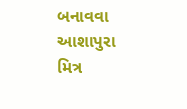બનાવવા આશાપુરા મિત્ર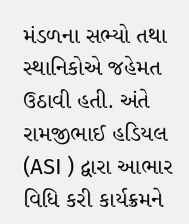મંડળના સભ્યો તથા સ્થાનિકોએ જહેમત ઉઠાવી હતી. અંતે રામજીભાઈ હડિયલ (ASI ) દ્વારા આભાર વિધિ કરી કાર્યક્રમને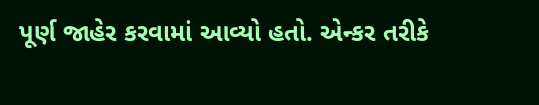પૂર્ણ જાહેર કરવામાં આવ્યો હતો. એન્કર તરીકે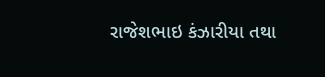રાજેશભાઇ કંઝારીયા તથા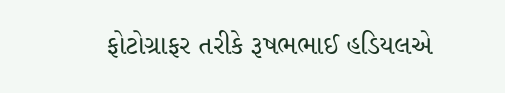ફોટોગ્રાફર તરીકે રૂષભભાઈ હડિયલએ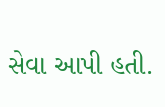સેવા આપી હતી.